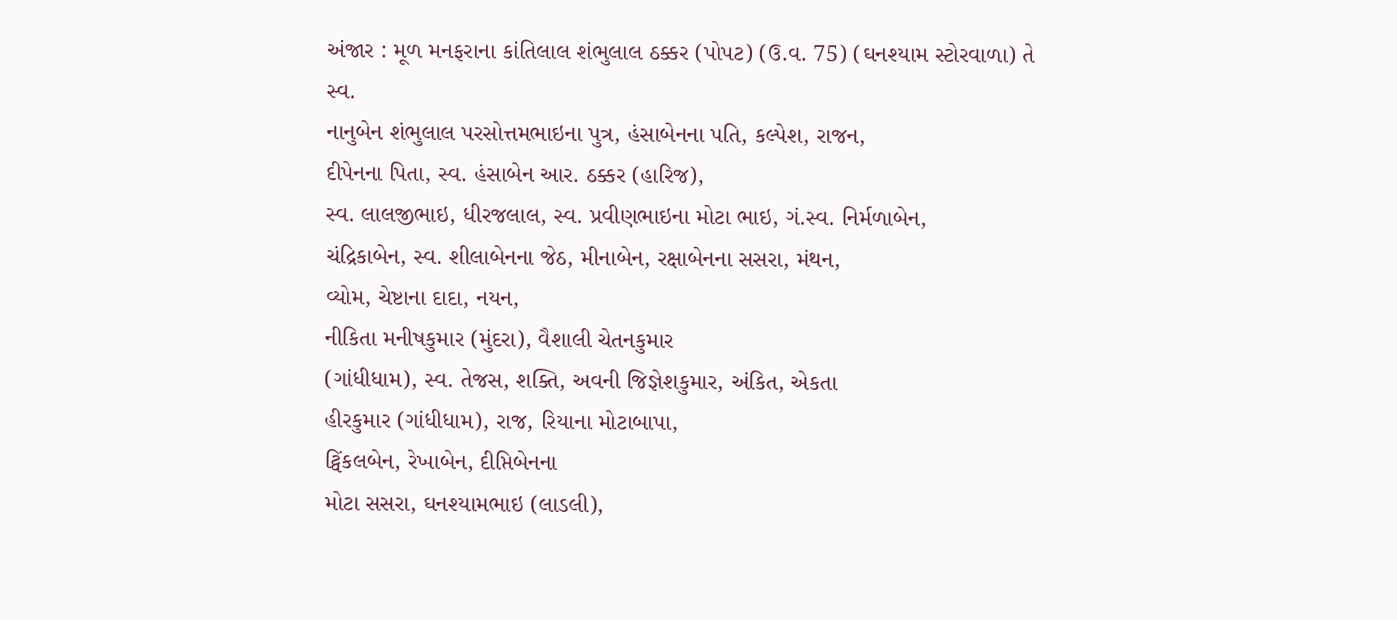અંજાર : મૂળ મનફરાના કાંતિલાલ શંભુલાલ ઠક્કર (પોપટ) (ઉ.વ. 75) (ઘનશ્યામ સ્ટોરવાળા) તે સ્વ.
નાનુબેન શંભુલાલ પરસોત્તમભાઇના પુત્ર, હંસાબેનના પતિ, કલ્પેશ, રાજન,
દીપેનના પિતા, સ્વ. હંસાબેન આર. ઠક્કર (હારિજ),
સ્વ. લાલજીભાઇ, ધીરજલાલ, સ્વ. પ્રવીણભાઇના મોટા ભાઇ, ગં.સ્વ. નિર્મળાબેન,
ચંદ્રિકાબેન, સ્વ. શીલાબેનના જેઠ, મીનાબેન, રક્ષાબેનના સસરા, મંથન,
વ્યોમ, ચેષ્ટાના દાદા, નયન,
નીકિતા મનીષકુમાર (મુંદરા), વૈશાલી ચેતનકુમાર
(ગાંધીધામ), સ્વ. તેજસ, શક્તિ, અવની જિજ્ઞેશકુમાર, અંકિત, એકતા
હીરકુમાર (ગાંધીધામ), રાજ, રિયાના મોટાબાપા,
ટ્વિંકલબેન, રેખાબેન, દીપ્તિબેનના
મોટા સસરા, ઘનશ્યામભાઇ (લાડલી),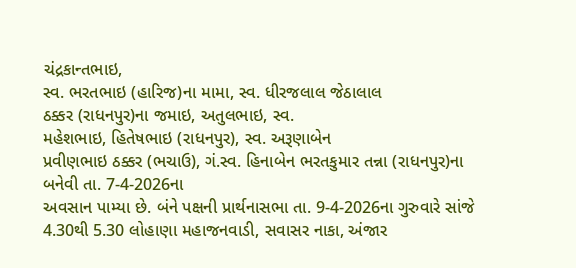ચંદ્રકાન્તભાઇ,
સ્વ. ભરતભાઇ (હારિજ)ના મામા, સ્વ. ધીરજલાલ જેઠાલાલ
ઠક્કર (રાધનપુર)ના જમાઇ, અતુલભાઇ, સ્વ.
મહેશભાઇ, હિતેષભાઇ (રાધનપુર), સ્વ. અરૂણાબેન
પ્રવીણભાઇ ઠક્કર (ભચાઉ), ગં.સ્વ. હિનાબેન ભરતકુમાર તન્ના (રાધનપુર)ના
બનેવી તા. 7-4-2026ના
અવસાન પામ્યા છે. બંને પક્ષની પ્રાર્થનાસભા તા. 9-4-2026ના ગુરુવારે સાંજે 4.30થી 5.30 લોહાણા મહાજનવાડી, સવાસર નાકા, અંજાર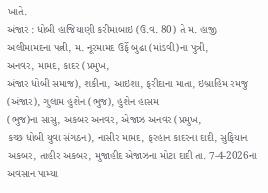ખાતે.
અંજાર : ધોબી હાજિયાણી કરીમાબાઇ (ઉ.વ. 80) તે મ. હાજી અલીમામદના પત્ની, મ. નૂરમામદ ઉર્ફે બુઢા (માંડવી)ના પુત્રી,
અનવર, મામદ, કાદર (પ્રમુખ,
અંજાર ધોબી સમાજ), શકીના, આઇશા, ફરીદાના માતા, ઇબ્રાહિમ રમજુ
(અંજાર), ગુલામ હુશેન (ભુજ), હુશેન હાસમ
(ભુજ)ના સાસુ, અકબર અનવર, એજાઝ અનવર (પ્રમુખ,
કચ્છ ધોબી યુવા સંગઠન), નાસીર મામદ, ફરહાન કાદરના દાદી, સુફિયાન અકબર, તાહીર અકબર, મુજાહીદ એજાઝના મોટા દાદી તા. 7-4-2026ના અવસાન પામ્યા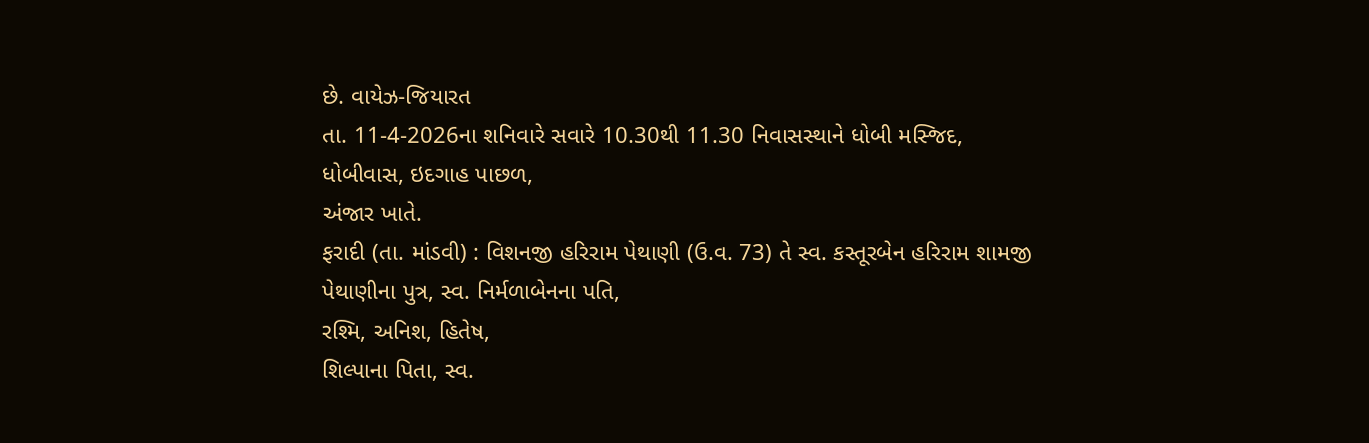છે. વાયેઝ-જિયારત
તા. 11-4-2026ના શનિવારે સવારે 10.30થી 11.30 નિવાસસ્થાને ધોબી મસ્જિદ, ધોબીવાસ, ઇદગાહ પાછળ,
અંજાર ખાતે.
ફરાદી (તા. માંડવી) : વિશનજી હરિરામ પેથાણી (ઉ.વ. 73) તે સ્વ. કસ્તૂરબેન હરિરામ શામજી
પેથાણીના પુત્ર, સ્વ. નિર્મળાબેનના પતિ,
રશ્મિ, અનિશ, હિતેષ,
શિલ્પાના પિતા, સ્વ.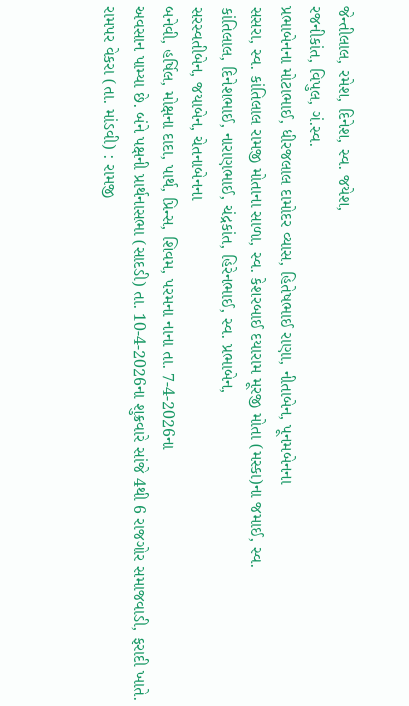જેન્તીલાલ, રમેશ, દિનેશ, સ્વ. જયેશ,
રજનીકાંત, વિપુલ, ગં.સ્વ.
પ્રભાબેનના મોટાભાઈ, ધીરજલાલ દામોદર વ્યાસ, હિતેષભાઈ રાણા, નીતાબેન, પૂનમબેનના
સસરા, સ્વ. કાંતિલાલ રામજી મોતાના સાળા, સ્વ. કેશરબાઈ દયારામ મૂરજી મોતા (મસ્કા)ના જમાઈ, સ્વ.
કાંતિલાલ, દિનેશભાઈ, નારાણભાઈ, ચંદ્રકાંત, હિરેનભાઈ, સ્વ. પ્રભાબેન,
સરસ્વતીબેન, જયાબેન, ચેતનાબેનના
બનેવી, હર્ષિલ, મોક્ષના દાદા, પાર્થ, પ્રિન્સ, શિવમ, પરમના નાના તા. 7-4-2026ના
અવસાન પામ્યા છે. બંને પક્ષની પ્રાર્થનાસભા (સાદડી) તા. 10-4-2026ના શુક્રવારે સાંજે 4થી 6 રાજગોર સમાજવાડી, ફરાદી ખાતે.
રામપર વેકરા (તા. માંડવી) : રામજી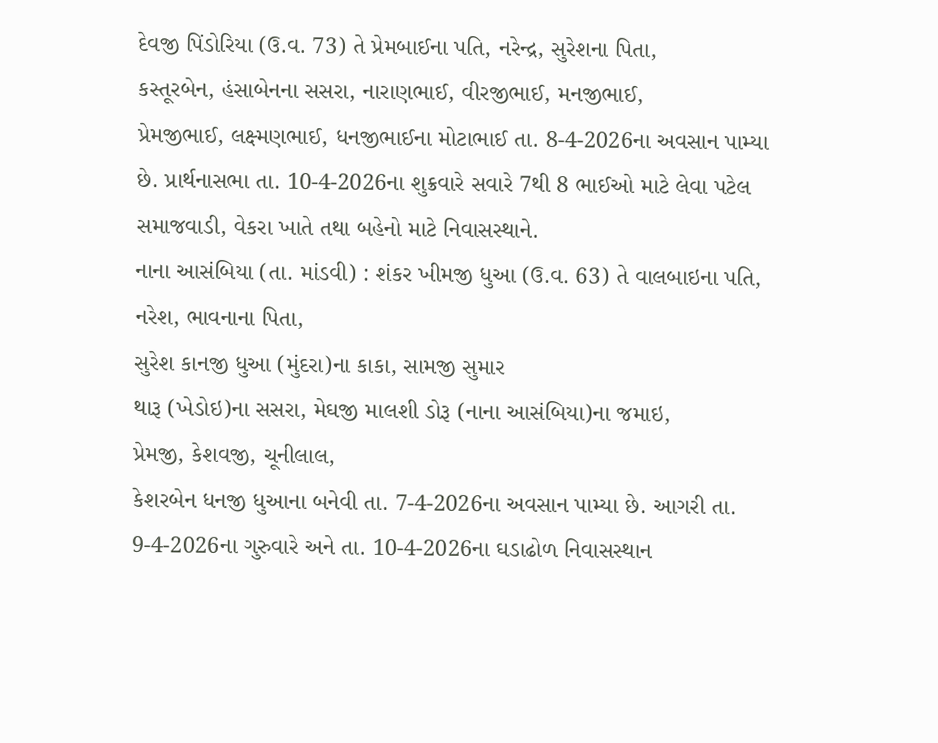દેવજી પિંડોરિયા (ઉ.વ. 73) તે પ્રેમબાઈના પતિ, નરેન્દ્ર, સુરેશના પિતા,
કસ્તૂરબેન, હંસાબેનના સસરા, નારાણભાઈ, વીરજીભાઈ, મનજીભાઈ,
પ્રેમજીભાઈ, લક્ષ્મણભાઈ, ધનજીભાઈના મોટાભાઈ તા. 8-4-2026ના અવસાન પામ્યા છે. પ્રાર્થનાસભા તા. 10-4-2026ના શુક્રવારે સવારે 7થી 8 ભાઈઓ માટે લેવા પટેલ સમાજવાડી, વેકરા ખાતે તથા બહેનો માટે નિવાસસ્થાને.
નાના આસંબિયા (તા. માંડવી) : શંકર ખીમજી ધુઆ (ઉ.વ. 63) તે વાલબાઇના પતિ, નરેશ, ભાવનાના પિતા,
સુરેશ કાનજી ધુઆ (મુંદરા)ના કાકા, સામજી સુમાર
થારૂ (ખેડોઇ)ના સસરા, મેઘજી માલશી ડોરૂ (નાના આસંબિયા)ના જમાઇ,
પ્રેમજી, કેશવજી, ચૂનીલાલ,
કેશરબેન ધનજી ધુઆના બનેવી તા. 7-4-2026ના અવસાન પામ્યા છે. આગરી તા.
9-4-2026ના ગુરુવારે અને તા. 10-4-2026ના ઘડાઢોળ નિવાસસ્થાન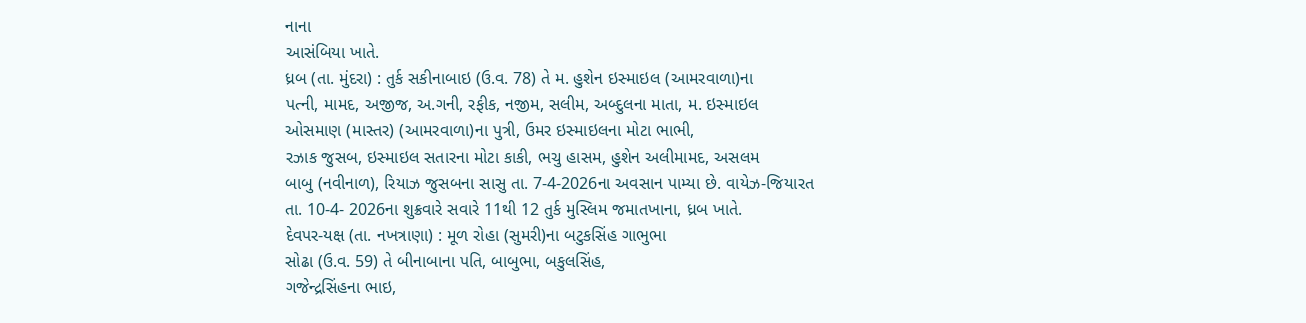નાના
આસંબિયા ખાતે.
ધ્રબ (તા. મુંદરા) : તુર્ક સકીનાબાઇ (ઉ.વ. 78) તે મ. હુશેન ઇસ્માઇલ (આમરવાળા)ના
પત્ની, મામદ, અજીજ, અ.ગની, રફીક, નજીમ, સલીમ, અબ્દુલના માતા, મ. ઇસ્માઇલ
ઓસમાણ (માસ્તર) (આમરવાળા)ના પુત્રી, ઉમર ઇસ્માઇલના મોટા ભાભી,
રઝાક જુસબ, ઇસ્માઇલ સતારના મોટા કાકી, ભચુ હાસમ, હુશેન અલીમામદ, અસલમ
બાબુ (નવીનાળ), રિયાઝ જુસબના સાસુ તા. 7-4-2026ના અવસાન પામ્યા છે. વાયેઝ-જિયારત
તા. 10-4- 2026ના શુક્રવારે સવારે 11થી 12 તુર્ક મુસ્લિમ જમાતખાના, ધ્રબ ખાતે.
દેવપર-યક્ષ (તા. નખત્રાણા) : મૂળ રોહા (સુમરી)ના બટુકસિંહ ગાભુભા
સોઢા (ઉ.વ. 59) તે બીનાબાના પતિ, બાબુભા, બકુલસિંહ,
ગજેન્દ્રસિંહના ભાઇ,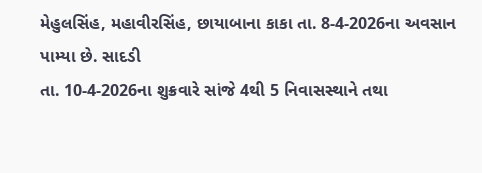મેહુલસિંહ, મહાવીરસિંહ, છાયાબાના કાકા તા. 8-4-2026ના અવસાન પામ્યા છે. સાદડી
તા. 10-4-2026ના શુક્રવારે સાંજે 4થી 5 નિવાસસ્થાને તથા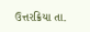ઉત્તરક્રિયા તા.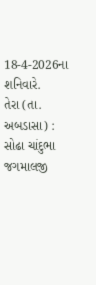18-4-2026ના શનિવારે.
તેરા (તા. અબડાસા) : સોઢા ચાંદુભા જગમાલજી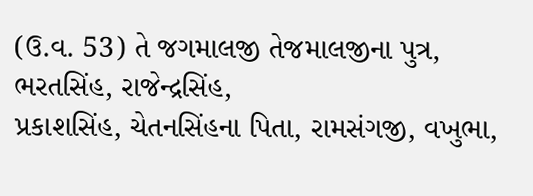(ઉ.વ. 53) તે જગમાલજી તેજમાલજીના પુત્ર, ભરતસિંહ, રાજેન્દ્રસિંહ,
પ્રકાશસિંહ, ચેતનસિંહના પિતા, રામસંગજી, વખુભા,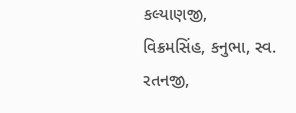કલ્યાણજી,
વિક્રમસિંહ, કનુભા, સ્વ.
રતનજી,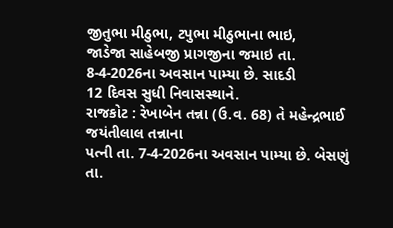જીતુભા મીઠુભા, ટપુભા મીઠુભાના ભાઇ,
જાડેજા સાહેબજી પ્રાગજીના જમાઇ તા. 8-4-2026ના અવસાન પામ્યા છે. સાદડી
12 દિવસ સુધી નિવાસસ્થાને.
રાજકોટ : રેખાબેન તન્ના (ઉ.વ. 68) તે મહેન્દ્રભાઈ જયંતીલાલ તન્નાના
પત્ની તા. 7-4-2026ના અવસાન પામ્યા છે. બેસણું
તા.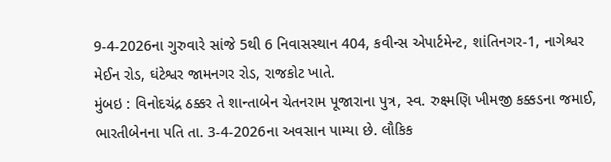9-4-2026ના ગુરુવારે સાંજે 5થી 6 નિવાસસ્થાન 404, કવીન્સ એપાર્ટમેન્ટ, શાંતિનગર-1, નાગેશ્વર
મેઈન રોડ, ઘંટેશ્વર જામનગર રોડ, રાજકોટ ખાતે.
મુંબઇ : વિનોદચંદ્ર ઠક્કર તે શાન્તાબેન ચેતનરામ પૂજારાના પુત્ર, સ્વ. રુક્ષ્મણિ ખીમજી કક્કડના જમાઈ,
ભારતીબેનના પતિ તા. 3-4-2026ના અવસાન પામ્યા છે. લૌકિક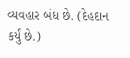વ્યવહાર બંધ છે. (દેહદાન
કર્યું છે.)